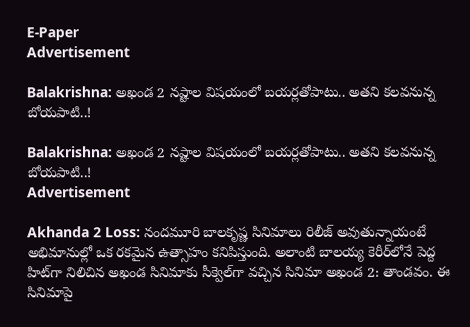E-Paper
Advertisement

Balakrishna: అఖండ 2 నష్టాల విషయంలో బయర్లతోపాటు.. అతని కలవనున్న బోయపాటి..!

Balakrishna: అఖండ 2 నష్టాల విషయంలో బయర్లతోపాటు.. అతని కలవనున్న బోయపాటి..!
Advertisement

Akhanda 2 Loss: నందమూరి బాలకృష్ణ సినిమాలు రిలీజ్ అవుతున్నాయంటే అభిమానుల్లో ఒక రకమైన ఉత్సాహం కనిపిస్తుంది. అలాంటి బాలయ్య కెరీర్‌లోనే పెద్ద హిట్‌గా నిలిచిన అఖండ సినిమాకు సీక్వెల్‌గా వచ్చిన సినిమా అఖండ 2: తాండవం. ఈ సినిమాపై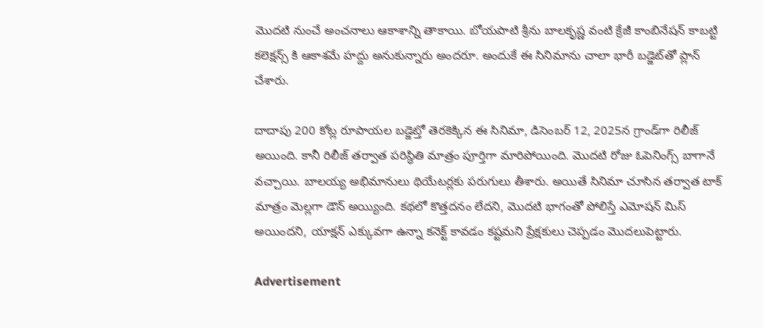మొదటి నుంచే అంచనాలు ఆకాశాన్ని తాకాయి. బోయపాటి శ్రీను బాలకృష్ణ వంటి క్రేజీ కాంబినేషన్ కాబట్టి కలెక్షన్స్ కి ఆకాశమే హద్దు అనుకున్నారు అందరూ. అందుకే ఈ సినిమాను చాలా భారీ బడ్జెట్‌తో ప్లాన్ చేశారు.

దాదాపు 200 కోట్ల రూపాయల బడ్జెట్తో తెరకెక్కిన ఈ సినిమా, డిసెంబర్ 12, 2025న గ్రాండ్‌గా రిలీజ్ అయింది. కానీ రిలీజ్ తర్వాత పరిస్థితి మాత్రం పూర్తిగా మారిపోయింది. మొదటి రోజు ఓపెనింగ్స్ బాగానే వచ్చాయి. బాలయ్య అభిమానులు థియేటర్లకు పరుగులు తీశారు. అయితే సినిమా చూసిన తర్వాత టాక్ మాత్రం మెల్లగా డౌన్ అయ్యింది. కథలో కొత్తదనం లేదని, మొదటి భాగంతో పోలిస్తే ఎమోషన్ మిస్ అయిందని, యాక్షన్ ఎక్కువగా ఉన్నా కనెక్ట్ కావడం కష్టమని ప్రేక్షకులు చెప్పడం మొదలుపెట్టారు.

Advertisement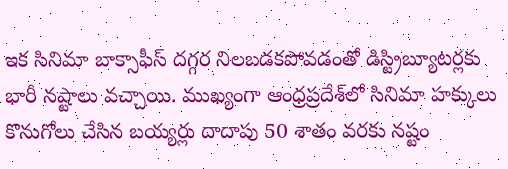ఇక సినిమా బాక్సాఫీస్ దగ్గర నిలబడకపోవడంతో డిస్ట్రిబ్యూటర్లకు భారీ నష్టాలు వచ్చాయి. ముఖ్యంగా ఆంధ్రప్రదేశ్‌లో సినిమా హక్కులు కొనుగోలు చేసిన బయ్యర్లు దాదాపు 50 శాతం వరకు నష్టం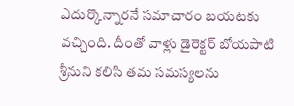ఎదుర్కొన్నారనే సమాచారం బయటకు వచ్చింది. దీంతో వాళ్లు డైరెక్టర్ బోయపాటి శ్రీనుని కలిసి తమ సమస్యలను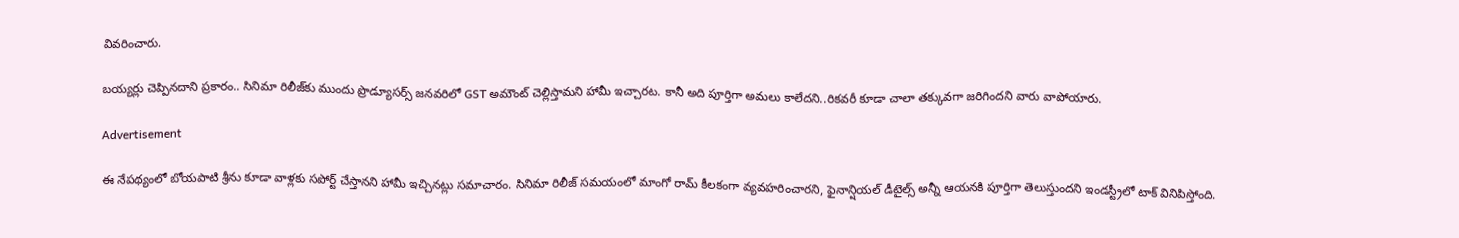వివరించారు.

బయ్యర్లు చెప్పినదాని ప్రకారం.. సినిమా రిలీజ్‌కు ముందు ప్రొడ్యూసర్స్ జనవరిలో GST అమౌంట్ చెల్లిస్తామని హామీ ఇచ్చారట. కానీ అది పూర్తిగా అమలు కాలేదని..రికవరీ కూడా చాలా తక్కువగా జరిగిందని వారు వాపోయారు.

Advertisement

ఈ నేపథ్యంలో బోయపాటి శ్రీను కూడా వాళ్లకు సపోర్ట్ చేస్తానని హామీ ఇచ్చినట్లు సమాచారం. సినిమా రిలీజ్ సమయంలో మాంగో రామ్ కీలకంగా వ్యవహరించారని, ఫైనాన్షియల్ డీటైల్స్ అన్నీ ఆయనకి పూర్తిగా తెలుస్తుందని ఇండస్ట్రీలో టాక్ వినిపిస్తోంది.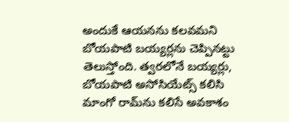అందుకే ఆయనను కలవమని బోయపాటి బయ్యర్లను చెప్పినట్టు తెలుస్తోంది. త్వరలోనే బయ్యర్లు, బోయపాటి అసోసియేట్స్ కలిసి మాంగో రామ్‌ను కలిసే అవకాశం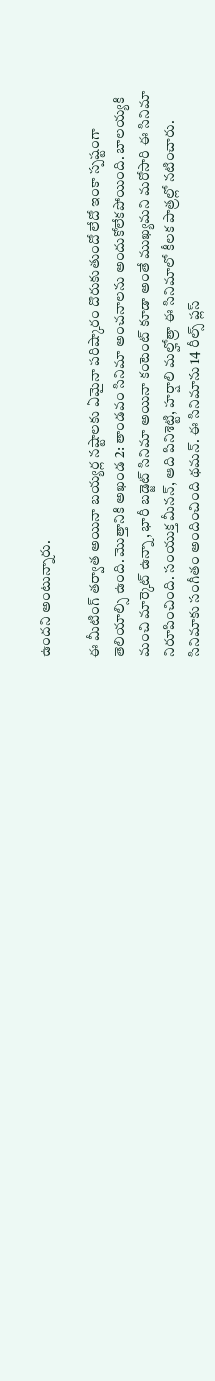ఉందని అంటున్నారు.

ఈ మీటింగ్ తర్వాత అయినా బయ్యర్ల నష్టాలకు ఏమైనా పరిష్కారం దొరుకుతుందో లేదో ఇంకా స్పష్టంగా తెలియాల్సి ఉంది. మొత్తానికి అఖండ 2: తాండవం సినిమా అంచనాలను అందుకోలేకపోయింది. బాలయ్యకి మంచి మార్కెట్ ఉన్నా, భారీ బడ్జెట్ సినిమా అయినా కంటెంట్ కూడా అంతే ముఖ్యమని మరోసారి ఈ సినిమా నిరూపించింది. సంయుక్త మీనన్, ఆది పినిశెట్టి, హర్షాలి మల్హోత్రా ఈ సినిమాలో కీలక పాత్రల్లో నటించారు. సినిమాకు సంగీతం అందించింది థమన్. ఈ సినిమాను 14 రీల్స్ ప్లస్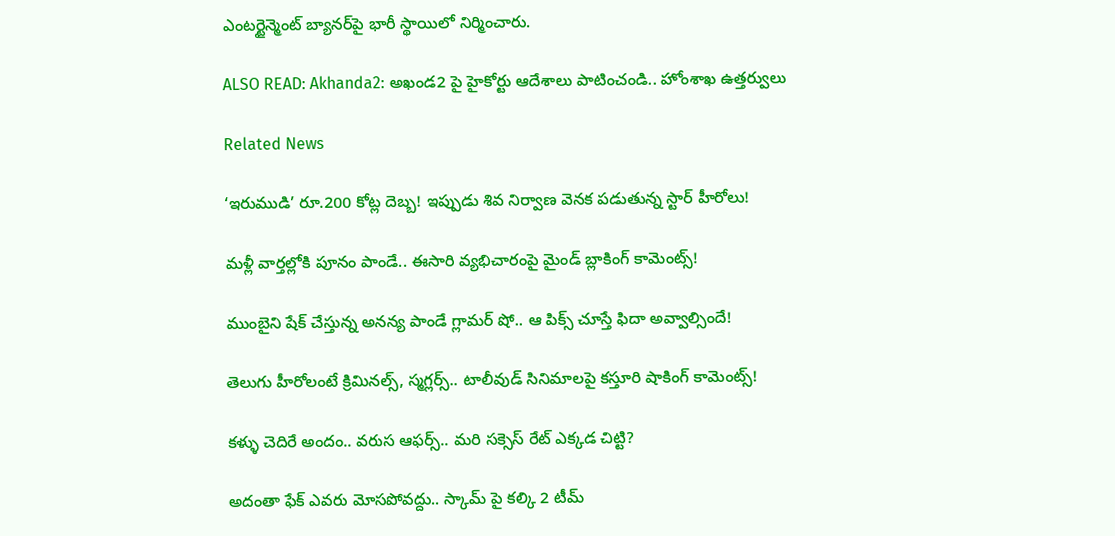ఎంటర్టైన్మెంట్ బ్యానర్‌పై భారీ స్థాయిలో నిర్మించారు.

ALSO READ: Akhanda2: అఖండ2 పై హైకోర్టు ఆదేశాలు పాటించండి.. హోంశాఖ ఉత్తర్వులు

Related News

‘ఇరుముడి’ రూ.200 కోట్ల దెబ్బ! ఇప్పుడు శివ నిర్వాణ వెనక పడుతున్న స్టార్ హీరోలు!

మళ్లీ వార్తల్లోకి పూనం పాండే.. ఈసారి వ్యభిచారంపై మైండ్ బ్లాకింగ్ కామెంట్స్!

ముంబైని షేక్ చేస్తున్న అనన్య పాండే గ్లామర్ షో.. ఆ పిక్స్ చూస్తే ఫిదా అవ్వాల్సిందే!

తెలుగు హీరోలంటే క్రిమినల్స్, స్మగ్లర్స్.. టాలీవుడ్ సినిమాలపై కస్తూరి షాకింగ్ కామెంట్స్!

కళ్ళు చెదిరే అందం.. వరుస ఆఫర్స్.. మరి సక్సెస్ రేట్ ఎక్కడ చిట్టి?

అదంతా ఫేక్ ఎవరు మోసపోవద్దు.. స్కామ్ పై కల్కి 2 టీమ్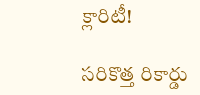క్లారిటీ!

సరికొత్త రికార్డు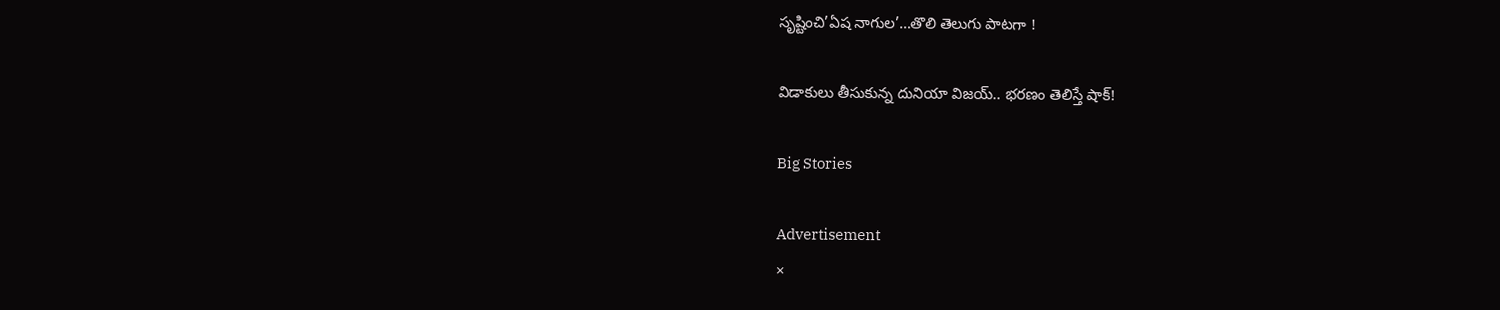సృష్టించి’ఏష నాగుల’…తొలి తెలుగు పాటగా !

విడాకులు తీసుకున్న దునియా విజయ్.. భరణం తెలిస్తే షాక్!

Big Stories

Advertisement
×